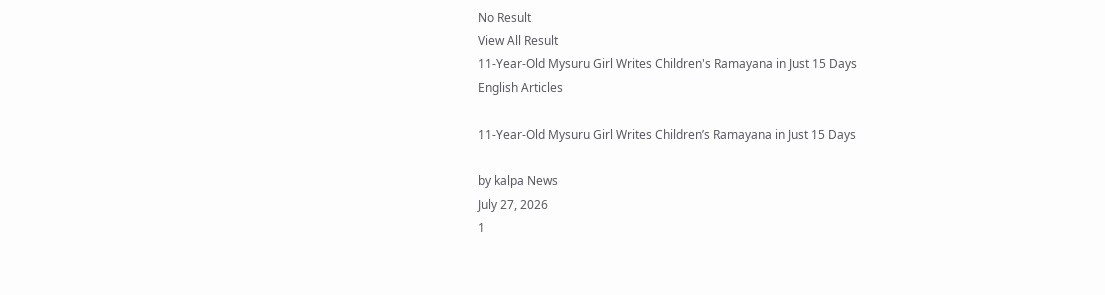No Result
View All Result
11-Year-Old Mysuru Girl Writes Children's Ramayana in Just 15 Days
English Articles

11-Year-Old Mysuru Girl Writes Children’s Ramayana in Just 15 Days

by kalpa News
July 27, 2026
1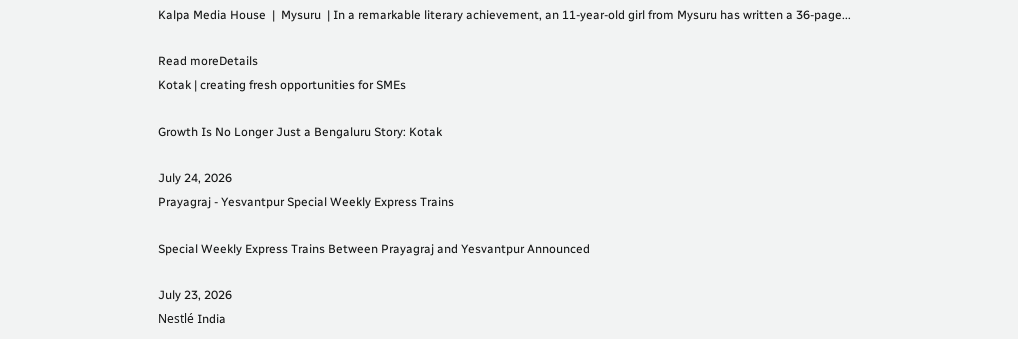Kalpa Media House  |  Mysuru  | In a remarkable literary achievement, an 11-year-old girl from Mysuru has written a 36-page...

Read moreDetails
Kotak | creating fresh opportunities for SMEs

Growth Is No Longer Just a Bengaluru Story: Kotak

July 24, 2026
Prayagraj - Yesvantpur Special Weekly Express Trains

Special Weekly Express Trains Between Prayagraj and Yesvantpur Announced

July 23, 2026
Nestlé India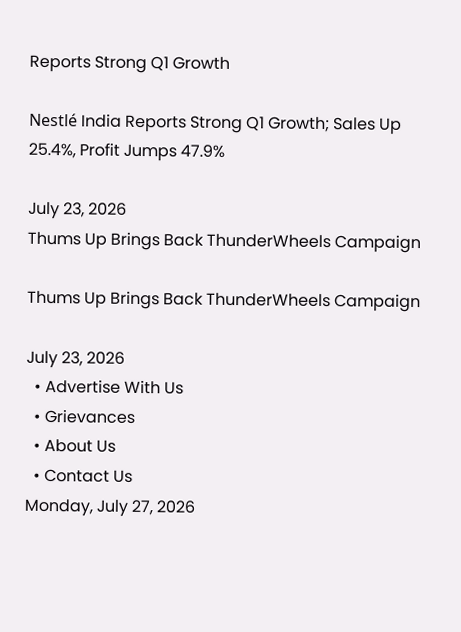Reports Strong Q1 Growth

Nestlé India Reports Strong Q1 Growth; Sales Up 25.4%, Profit Jumps 47.9%

July 23, 2026
Thums Up Brings Back ThunderWheels Campaign

Thums Up Brings Back ThunderWheels Campaign

July 23, 2026
  • Advertise With Us
  • Grievances
  • About Us
  • Contact Us
Monday, July 27, 2026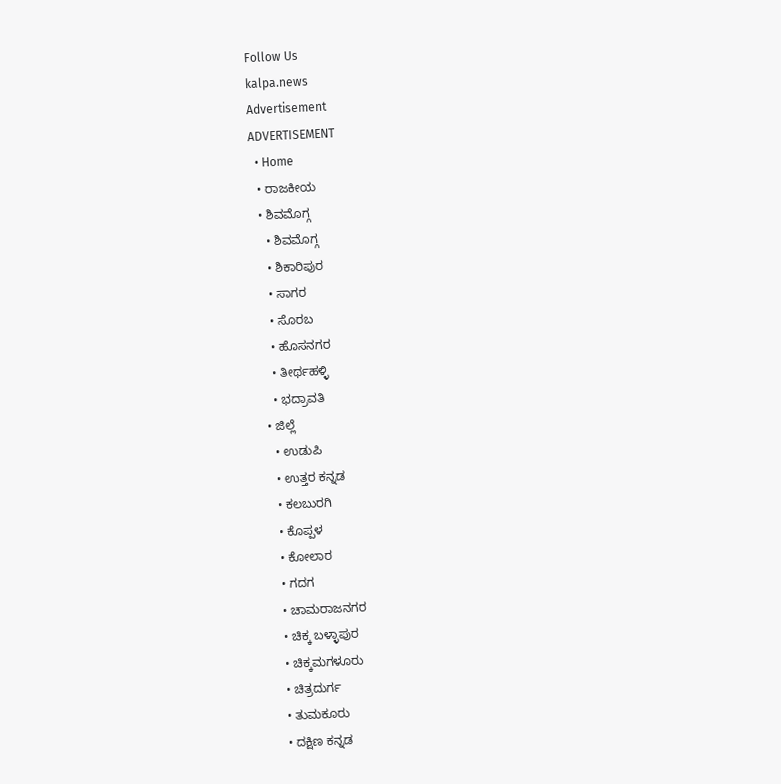Follow Us
kalpa.news
Advertisement
ADVERTISEMENT
  • Home
  • ರಾಜಕೀಯ
  • ಶಿವಮೊಗ್ಗ
    • ಶಿವಮೊಗ್ಗ
    • ಶಿಕಾರಿಪುರ
    • ಸಾಗರ
    • ಸೊರಬ
    • ಹೊಸನಗರ
    • ತೀರ್ಥಹಳ್ಳಿ
    • ಭದ್ರಾವತಿ
  • ಜಿಲ್ಲೆ
    • ಉಡುಪಿ
    • ಉತ್ತರ ಕನ್ನಡ
    • ಕಲಬುರಗಿ
    • ಕೊಪ್ಪಳ
    • ಕೋಲಾರ
    • ಗದಗ
    • ಚಾಮರಾಜನಗರ
    • ಚಿಕ್ಕ ಬಳ್ಳಾಪುರ
    • ಚಿಕ್ಕಮಗಳೂರು
    • ಚಿತ್ರದುರ್ಗ
    • ತುಮಕೂರು
    • ದಕ್ಷಿಣ ಕನ್ನಡ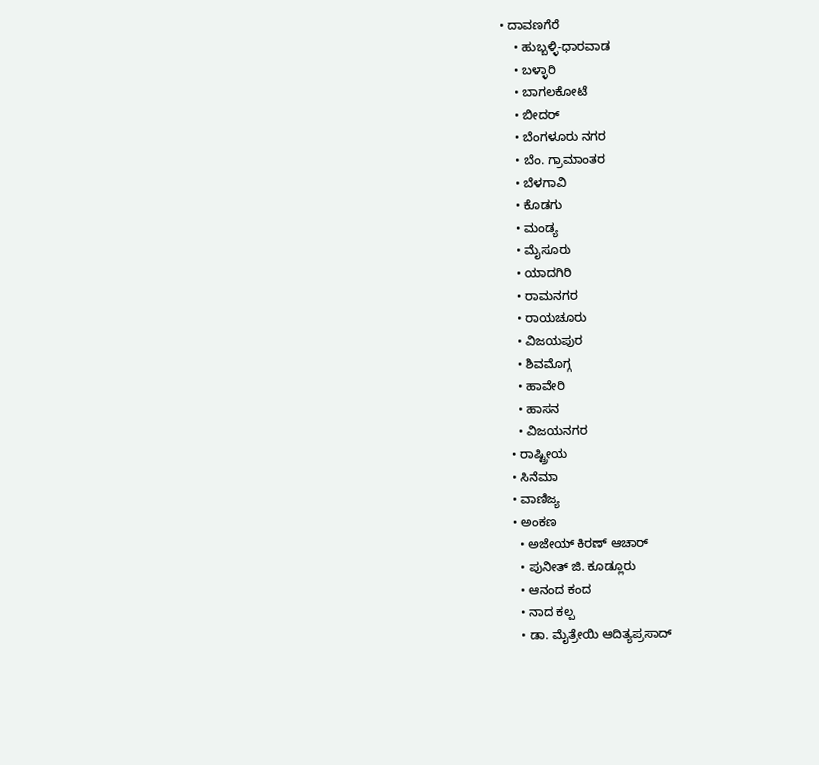• ದಾವಣಗೆರೆ
    • ಹುಬ್ಬಳ್ಳಿ-ಧಾರವಾಡ
    • ಬಳ್ಳಾರಿ
    • ಬಾಗಲಕೋಟೆ
    • ಬೀದರ್
    • ಬೆಂಗಳೂರು ನಗರ
    • ಬೆಂ. ಗ್ರಾಮಾಂತರ
    • ಬೆಳಗಾವಿ
    • ಕೊಡಗು
    • ಮಂಡ್ಯ
    • ಮೈಸೂರು
    • ಯಾದಗಿರಿ
    • ರಾಮನಗರ
    • ರಾಯಚೂರು
    • ವಿಜಯಪುರ
    • ಶಿವಮೊಗ್ಗ
    • ಹಾವೇರಿ
    • ಹಾಸನ
    • ವಿಜಯನಗರ
  • ರಾಷ್ಟ್ರೀಯ
  • ಸಿನೆಮಾ
  • ವಾಣಿಜ್ಯ
  • ಅಂಕಣ
    • ಅಜೇಯ್ ಕಿರಣ್ ಆಚಾರ್
    • ಪುನೀತ್ ಜಿ. ಕೂಡ್ಲೂರು
    • ಆನಂದ ಕಂದ
    • ನಾದ ಕಲ್ಪ
    • ಡಾ. ಮೈತ್ರೇಯಿ ಆದಿತ್ಯಪ್ರಸಾದ್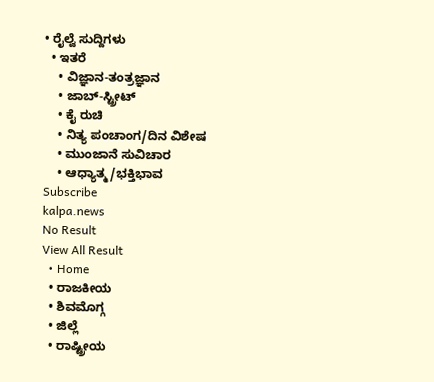• ರೈಲ್ವೆ ಸುದ್ದಿಗಳು
  • ಇತರೆ
    • ವಿಜ್ಞಾನ-ತಂತ್ರಜ್ಞಾನ
    • ಜಾಬ್-ಸ್ಟ್ರೀಟ್
    • ಕೈ ರುಚಿ
    • ನಿತ್ಯ ಪಂಚಾಂಗ/ದಿನ ವಿಶೇಷ
    • ಮುಂಜಾನೆ ಸುವಿಚಾರ
    • ಆಧ್ಯಾತ್ಮ/ಭಕ್ತಿಭಾವ
Subscribe
kalpa.news
No Result
View All Result
  • Home
  • ರಾಜಕೀಯ
  • ಶಿವಮೊಗ್ಗ
  • ಜಿಲ್ಲೆ
  • ರಾಷ್ಟ್ರೀಯ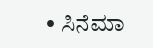• ಸಿನೆಮಾ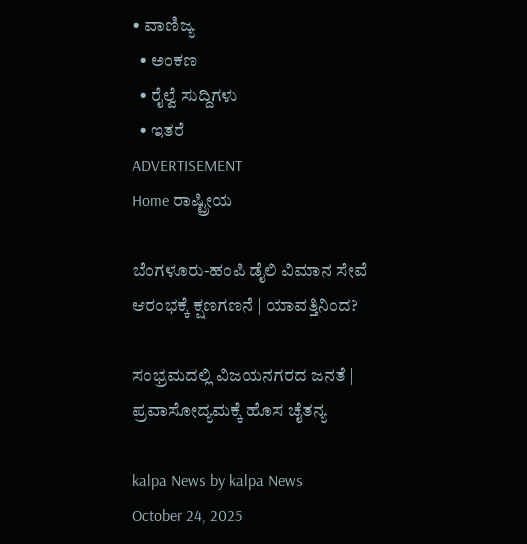• ವಾಣಿಜ್ಯ
  • ಅಂಕಣ
  • ರೈಲ್ವೆ ಸುದ್ದಿಗಳು
  • ಇತರೆ
ADVERTISEMENT
Home ರಾಷ್ಟ್ರೀಯ

ಬೆಂಗಳೂರು-ಹಂಪಿ ಡೈಲಿ ವಿಮಾನ ಸೇವೆ ಆರಂಭಕ್ಕೆ ಕ್ಷಣಗಣನೆ | ಯಾವತ್ತಿನಿಂದ?

ಸಂಭ್ರಮದಲ್ಲಿ ವಿಜಯನಗರದ ಜನತೆ | ಪ್ರವಾಸೋದ್ಯಮಕ್ಕೆ ಹೊಸ ಚೈತನ್ಯ

kalpa News by kalpa News
October 24, 2025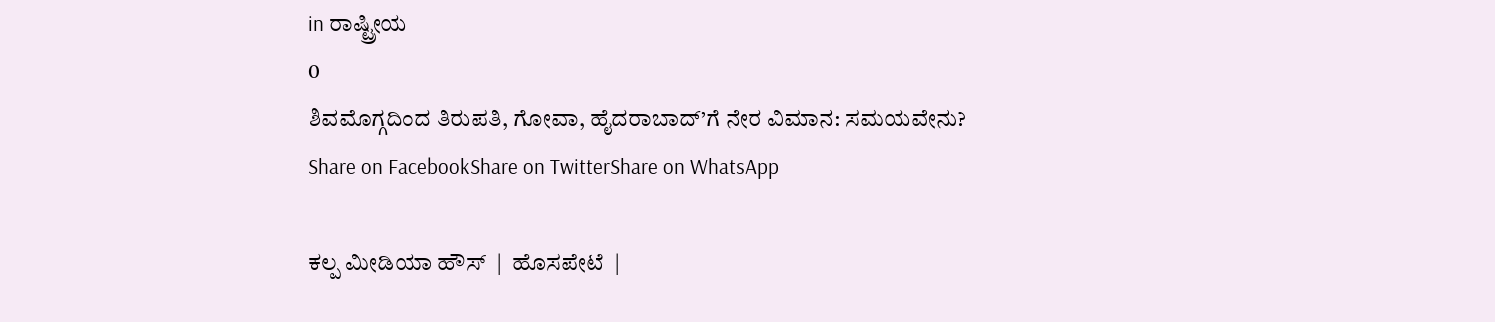in ರಾಷ್ಟ್ರೀಯ
0
ಶಿವಮೊಗ್ಗದಿಂದ ತಿರುಪತಿ, ಗೋವಾ, ಹೈದರಾಬಾದ್’ಗೆ ನೇರ ವಿಮಾನ: ಸಮಯವೇನು?
Share on FacebookShare on TwitterShare on WhatsApp

ಕಲ್ಪ ಮೀಡಿಯಾ ಹೌಸ್  |  ಹೊಸಪೇಟೆ  |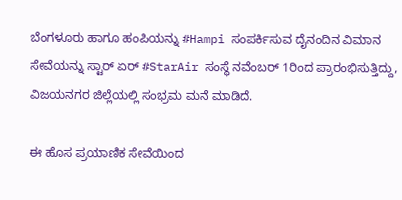ಬೆಂಗಳೂರು ಹಾಗೂ ಹಂಪಿಯನ್ನು #Hampi ಸಂಪರ್ಕಿಸುವ ದೈನಂದಿನ ವಿಮಾನ ಸೇವೆಯನ್ನು ಸ್ಟಾರ್ ಏರ್ #StarAir ಸಂಸ್ಥೆ ನವೆಂಬರ್ 1ರಿಂದ ಪ್ರಾರಂಭಿಸುತ್ತಿದ್ದು, ವಿಜಯನಗರ ಜಿಲ್ಲೆಯಲ್ಲಿ ಸಂಭ್ರಮ ಮನೆ ಮಾಡಿದೆ.

ಈ ಹೊಸ ಪ್ರಯಾಣಿಕ ಸೇವೆಯಿಂದ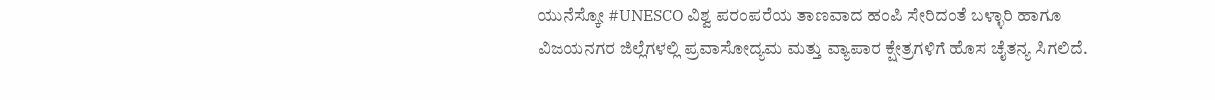ಯುನೆಸ್ಕೋ #UNESCO ವಿಶ್ವ ಪರಂಪರೆಯ ತಾಣವಾದ ಹಂಪಿ ಸೇರಿದಂತೆ ಬಳ್ಳಾರಿ ಹಾಗೂ ವಿಜಯನಗರ ಜಿಲ್ಲೆಗಳಲ್ಲಿ ಪ್ರವಾಸೋದ್ಯಮ ಮತ್ತು ವ್ಯಾಪಾರ ಕ್ಷೇತ್ರಗಳಿಗೆ ಹೊಸ ಚೈತನ್ಯ ಸಿಗಲಿದೆ.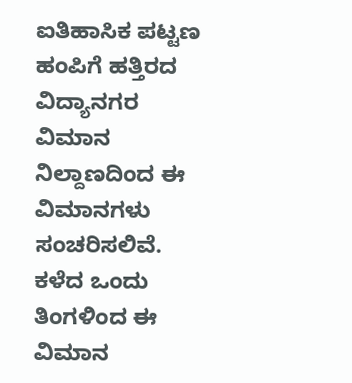ಐತಿಹಾಸಿಕ ಪಟ್ಟಣ ಹಂಪಿಗೆ ಹತ್ತಿರದ ವಿದ್ಯಾನಗರ ವಿಮಾನ ನಿಲ್ದಾಣದಿಂದ ಈ ವಿಮಾನಗಳು ಸಂಚರಿಸಲಿವೆ. ಕಳೆದ ಒಂದು ತಿಂಗಳಿಂದ ಈ ವಿಮಾನ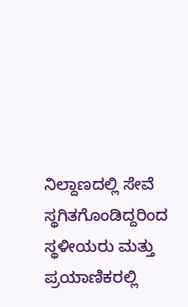ನಿಲ್ದಾಣದಲ್ಲಿ ಸೇವೆ ಸ್ಥಗಿತಗೊಂಡಿದ್ದರಿಂದ ಸ್ಥಳೀಯರು ಮತ್ತು ಪ್ರಯಾಣಿಕರಲ್ಲಿ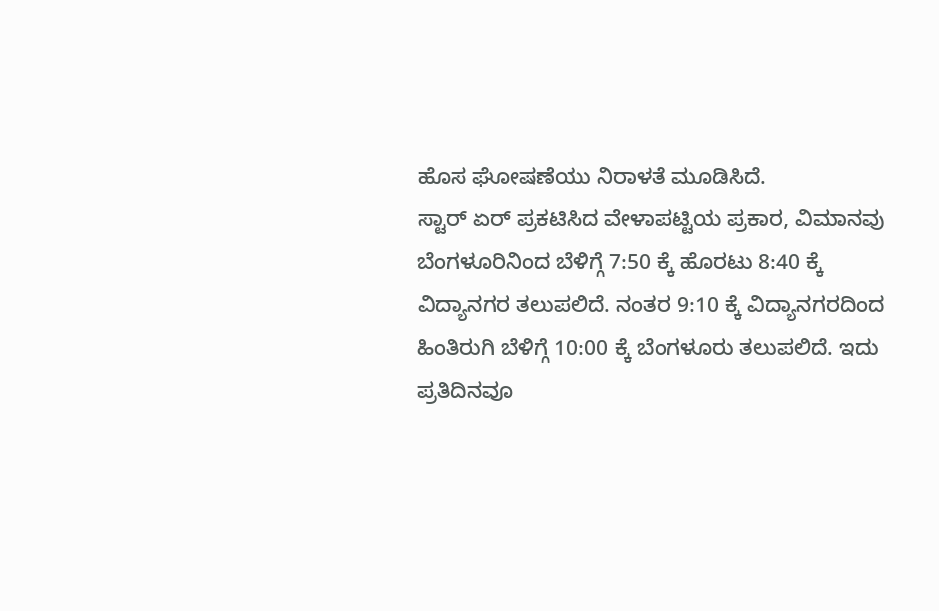ಹೊಸ ಘೋಷಣೆಯು ನಿರಾಳತೆ ಮೂಡಿಸಿದೆ.
ಸ್ಟಾರ್ ಏರ್ ಪ್ರಕಟಿಸಿದ ವೇಳಾಪಟ್ಟಿಯ ಪ್ರಕಾರ, ವಿಮಾನವು ಬೆಂಗಳೂರಿನಿಂದ ಬೆಳಿಗ್ಗೆ 7:50 ಕ್ಕೆ ಹೊರಟು 8:40 ಕ್ಕೆ ವಿದ್ಯಾನಗರ ತಲುಪಲಿದೆ. ನಂತರ 9:10 ಕ್ಕೆ ವಿದ್ಯಾನಗರದಿಂದ ಹಿಂತಿರುಗಿ ಬೆಳಿಗ್ಗೆ 10:00 ಕ್ಕೆ ಬೆಂಗಳೂರು ತಲುಪಲಿದೆ. ಇದು ಪ್ರತಿದಿನವೂ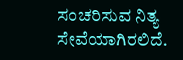ಸಂಚರಿಸುವ ನಿತ್ಯ ಸೇವೆಯಾಗಿರಲಿದೆ.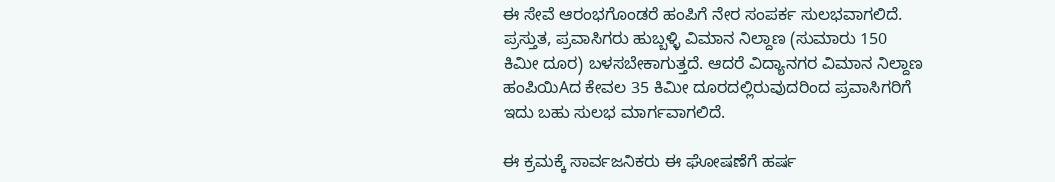ಈ ಸೇವೆ ಆರಂಭಗೊಂಡರೆ ಹಂಪಿಗೆ ನೇರ ಸಂಪರ್ಕ ಸುಲಭವಾಗಲಿದೆ. ಪ್ರಸ್ತುತ, ಪ್ರವಾಸಿಗರು ಹುಬ್ಬಳ್ಳಿ ವಿಮಾನ ನಿಲ್ದಾಣ (ಸುಮಾರು 150 ಕಿಮೀ ದೂರ) ಬಳಸಬೇಕಾಗುತ್ತದೆ. ಆದರೆ ವಿದ್ಯಾನಗರ ವಿಮಾನ ನಿಲ್ದಾಣ ಹಂಪಿಯಿAದ ಕೇವಲ 35 ಕಿಮೀ ದೂರದಲ್ಲಿರುವುದರಿಂದ ಪ್ರವಾಸಿಗರಿಗೆ ಇದು ಬಹು ಸುಲಭ ಮಾರ್ಗವಾಗಲಿದೆ.

ಈ ಕ್ರಮಕ್ಕೆ ಸಾರ್ವಜನಿಕರು ಈ ಘೋಷಣೆಗೆ ಹರ್ಷ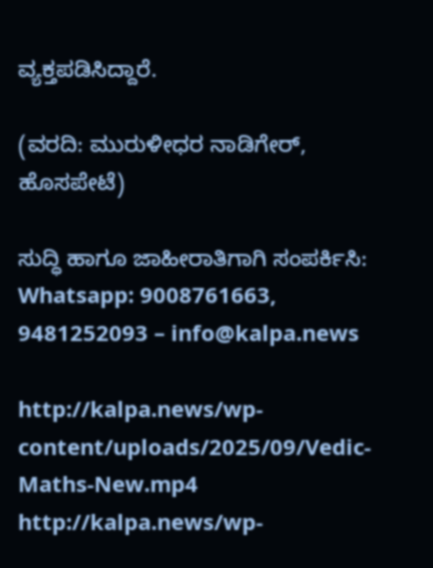ವ್ಯಕ್ತಪಡಿಸಿದ್ದಾರೆ.

(ವರದಿ: ಮುರುಳೀಧರ ನಾಡಿಗೇರ್, ಹೊಸಪೇಟೆ)

ಸುದ್ಧಿ ಹಾಗೂ ಜಾಹೀರಾತಿಗಾಗಿ ಸಂಪರ್ಕಿಸಿ: Whatsapp: 9008761663, 9481252093 – info@kalpa.news

http://kalpa.news/wp-content/uploads/2025/09/Vedic-Maths-New.mp4
http://kalpa.news/wp-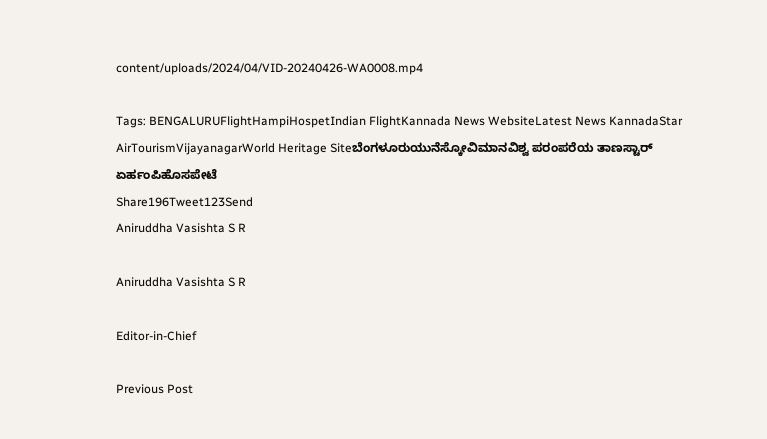content/uploads/2024/04/VID-20240426-WA0008.mp4

Tags: BENGALURUFlightHampiHospetIndian FlightKannada News WebsiteLatest News KannadaStar AirTourismVijayanagarWorld Heritage Siteಬೆಂಗಳೂರುಯುನೆಸ್ಕೋವಿಮಾನವಿಶ್ವ ಪರಂಪರೆಯ ತಾಣಸ್ಟಾರ್ ಏರ್ಹಂಪಿಹೊಸಪೇಟೆ
Share196Tweet123Send
Aniruddha Vasishta S R

Aniruddha Vasishta S R

Editor-in-Chief

Previous Post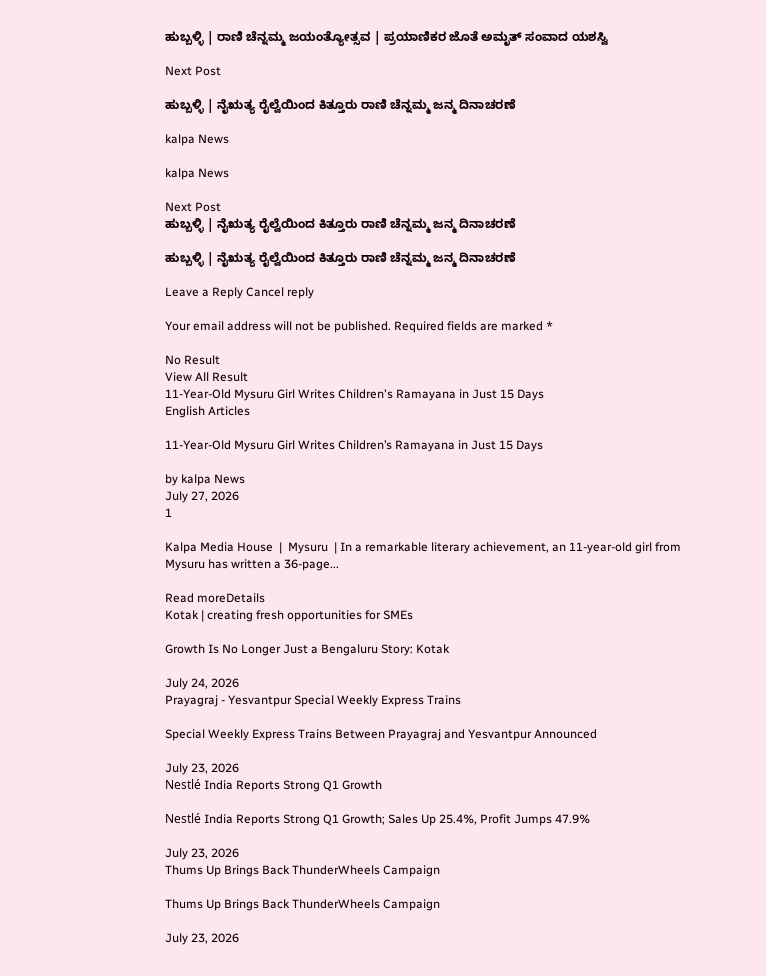ಹುಬ್ಬಳ್ಳಿ | ರಾಣಿ ಚೆನ್ನಮ್ಮ ಜಯಂತ್ಯೋತ್ಸವ | ಪ್ರಯಾಣಿಕರ ಜೊತೆ ಅಮೃತ್ ಸಂವಾದ ಯಶಸ್ವಿ

Next Post

ಹುಬ್ಬಳ್ಳಿ | ನೈಋತ್ಯ ರೈಲ್ವೆಯಿಂದ ಕಿತ್ತೂರು ರಾಣಿ ಚೆನ್ನಮ್ಮ ಜನ್ಮ ದಿನಾಚರಣೆ

kalpa News

kalpa News

Next Post
ಹುಬ್ಬಳ್ಳಿ | ನೈಋತ್ಯ ರೈಲ್ವೆಯಿಂದ ಕಿತ್ತೂರು ರಾಣಿ ಚೆನ್ನಮ್ಮ ಜನ್ಮ ದಿನಾಚರಣೆ

ಹುಬ್ಬಳ್ಳಿ | ನೈಋತ್ಯ ರೈಲ್ವೆಯಿಂದ ಕಿತ್ತೂರು ರಾಣಿ ಚೆನ್ನಮ್ಮ ಜನ್ಮ ದಿನಾಚರಣೆ

Leave a Reply Cancel reply

Your email address will not be published. Required fields are marked *

No Result
View All Result
11-Year-Old Mysuru Girl Writes Children's Ramayana in Just 15 Days
English Articles

11-Year-Old Mysuru Girl Writes Children’s Ramayana in Just 15 Days

by kalpa News
July 27, 2026
1

Kalpa Media House  |  Mysuru  | In a remarkable literary achievement, an 11-year-old girl from Mysuru has written a 36-page...

Read moreDetails
Kotak | creating fresh opportunities for SMEs

Growth Is No Longer Just a Bengaluru Story: Kotak

July 24, 2026
Prayagraj - Yesvantpur Special Weekly Express Trains

Special Weekly Express Trains Between Prayagraj and Yesvantpur Announced

July 23, 2026
Nestlé India Reports Strong Q1 Growth

Nestlé India Reports Strong Q1 Growth; Sales Up 25.4%, Profit Jumps 47.9%

July 23, 2026
Thums Up Brings Back ThunderWheels Campaign

Thums Up Brings Back ThunderWheels Campaign

July 23, 2026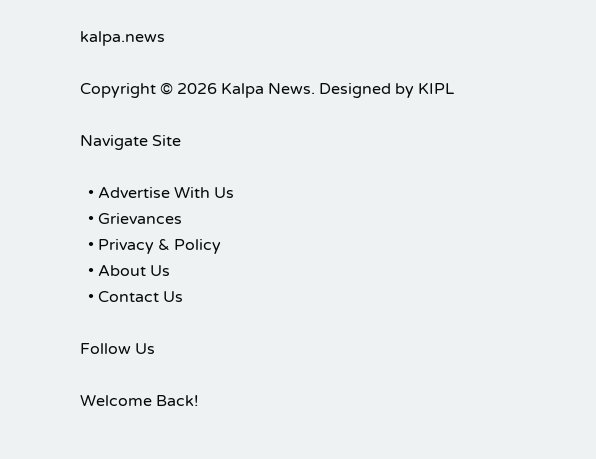kalpa.news

Copyright © 2026 Kalpa News. Designed by KIPL

Navigate Site

  • Advertise With Us
  • Grievances
  • Privacy & Policy
  • About Us
  • Contact Us

Follow Us

Welcome Back!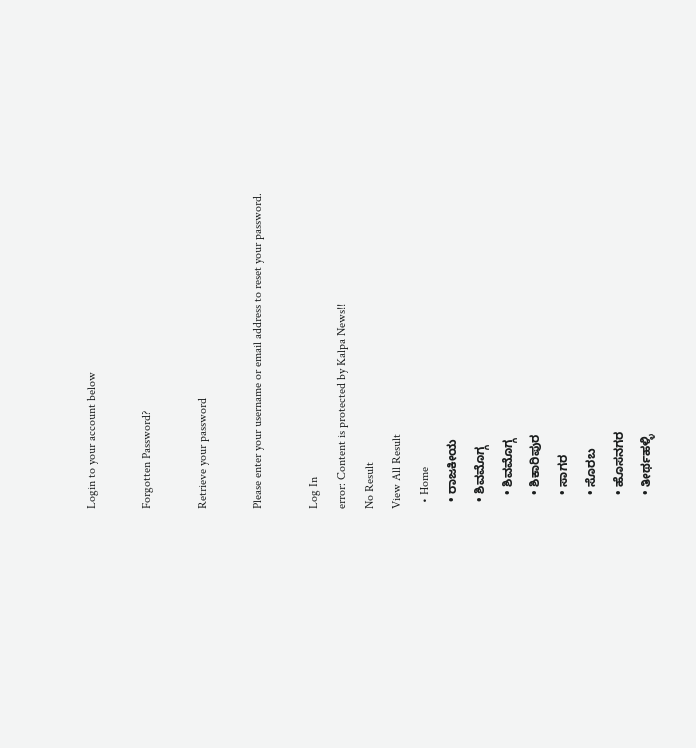Login to your account below

Forgotten Password?

Retrieve your password

Please enter your username or email address to reset your password.

Log In
error: Content is protected by Kalpa News!!
No Result
View All Result
  • Home
  • ರಾಜಕೀಯ
  • ಶಿವಮೊಗ್ಗ
    • ಶಿವಮೊಗ್ಗ
    • ಶಿಕಾರಿಪುರ
    • ಸಾಗರ
    • ಸೊರಬ
    • ಹೊಸನಗರ
    • ತೀರ್ಥಹಳ್ಳಿ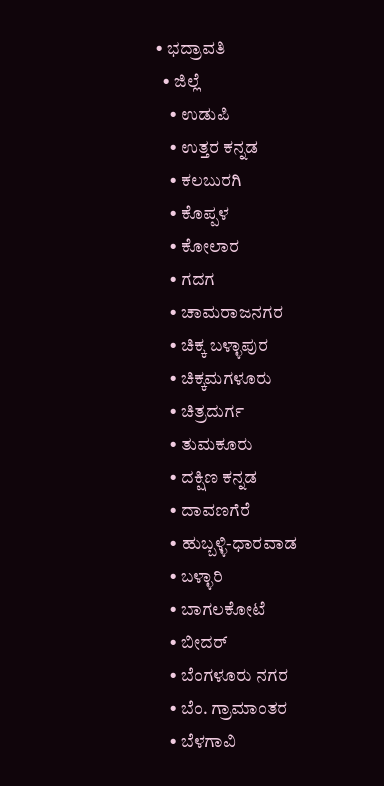• ಭದ್ರಾವತಿ
  • ಜಿಲ್ಲೆ
    • ಉಡುಪಿ
    • ಉತ್ತರ ಕನ್ನಡ
    • ಕಲಬುರಗಿ
    • ಕೊಪ್ಪಳ
    • ಕೋಲಾರ
    • ಗದಗ
    • ಚಾಮರಾಜನಗರ
    • ಚಿಕ್ಕ ಬಳ್ಳಾಪುರ
    • ಚಿಕ್ಕಮಗಳೂರು
    • ಚಿತ್ರದುರ್ಗ
    • ತುಮಕೂರು
    • ದಕ್ಷಿಣ ಕನ್ನಡ
    • ದಾವಣಗೆರೆ
    • ಹುಬ್ಬಳ್ಳಿ-ಧಾರವಾಡ
    • ಬಳ್ಳಾರಿ
    • ಬಾಗಲಕೋಟೆ
    • ಬೀದರ್
    • ಬೆಂಗಳೂರು ನಗರ
    • ಬೆಂ. ಗ್ರಾಮಾಂತರ
    • ಬೆಳಗಾವಿ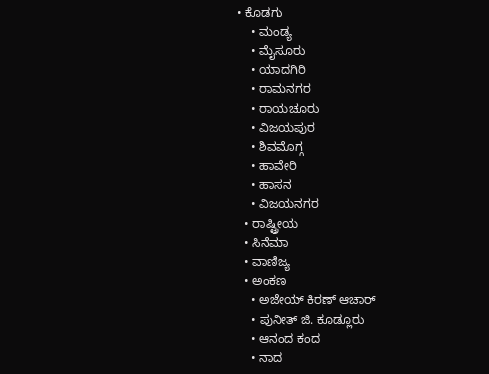• ಕೊಡಗು
    • ಮಂಡ್ಯ
    • ಮೈಸೂರು
    • ಯಾದಗಿರಿ
    • ರಾಮನಗರ
    • ರಾಯಚೂರು
    • ವಿಜಯಪುರ
    • ಶಿವಮೊಗ್ಗ
    • ಹಾವೇರಿ
    • ಹಾಸನ
    • ವಿಜಯನಗರ
  • ರಾಷ್ಟ್ರೀಯ
  • ಸಿನೆಮಾ
  • ವಾಣಿಜ್ಯ
  • ಅಂಕಣ
    • ಅಜೇಯ್ ಕಿರಣ್ ಆಚಾರ್
    • ಪುನೀತ್ ಜಿ. ಕೂಡ್ಲೂರು
    • ಆನಂದ ಕಂದ
    • ನಾದ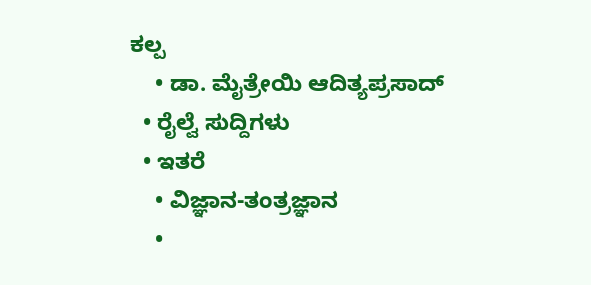ಕಲ್ಪ
    • ಡಾ. ಮೈತ್ರೇಯಿ ಆದಿತ್ಯಪ್ರಸಾದ್
  • ರೈಲ್ವೆ ಸುದ್ದಿಗಳು
  • ಇತರೆ
    • ವಿಜ್ಞಾನ-ತಂತ್ರಜ್ಞಾನ
    •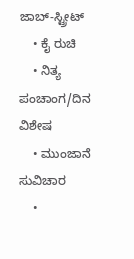ಜಾಬ್-ಸ್ಟ್ರೀಟ್
    • ಕೈ ರುಚಿ
    • ನಿತ್ಯ ಪಂಚಾಂಗ/ದಿನ ವಿಶೇಷ
    • ಮುಂಜಾನೆ ಸುವಿಚಾರ
    •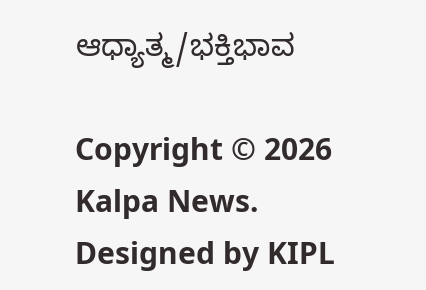ಆಧ್ಯಾತ್ಮ/ಭಕ್ತಿಭಾವ

Copyright © 2026 Kalpa News. Designed by KIPL